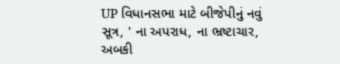UP વિધાનસભા માટે બીજેપીનું નવું સૂત્ર, ' ના અપરાધ, ના ભ્રષ્ટાચાર, અબકી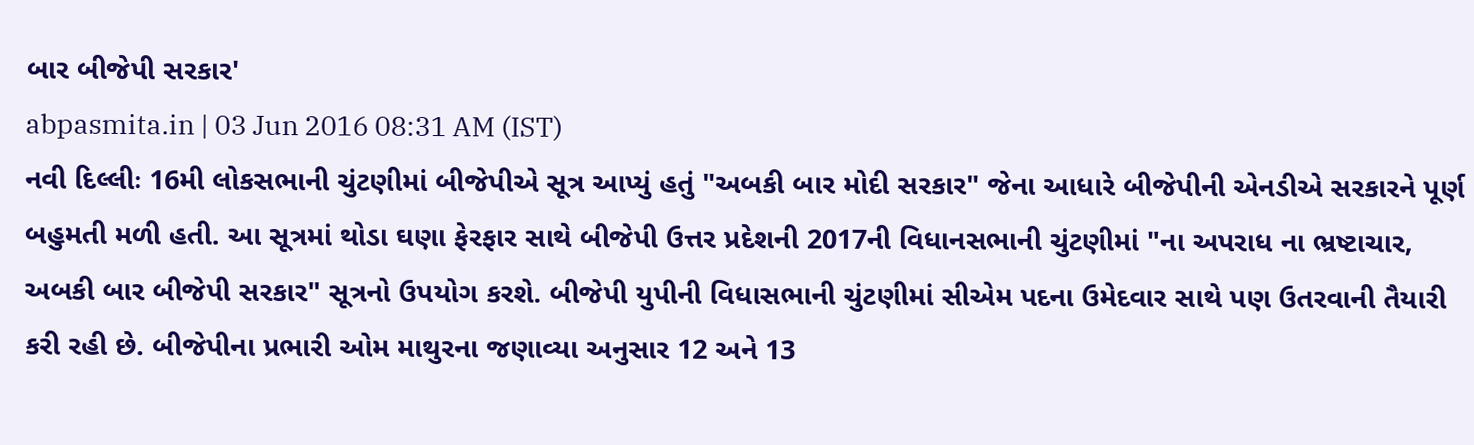બાર બીજેપી સરકાર'
abpasmita.in | 03 Jun 2016 08:31 AM (IST)
નવી દિલ્લીઃ 16મી લોકસભાની ચુંટણીમાં બીજેપીએ સૂત્ર આપ્યું હતું "અબકી બાર મોદી સરકાર" જેના આધારે બીજેપીની એનડીએ સરકારને પૂર્ણ બહુમતી મળી હતી. આ સૂત્રમાં થોડા ઘણા ફેરફાર સાથે બીજેપી ઉત્તર પ્રદેશની 2017ની વિધાનસભાની ચુંટણીમાં "ના અપરાધ ના ભ્રષ્ટાચાર, અબકી બાર બીજેપી સરકાર" સૂત્રનો ઉપયોગ કરશે. બીજેપી યુપીની વિધાસભાની ચુંટણીમાં સીએમ પદના ઉમેદવાર સાથે પણ ઉતરવાની તૈયારી કરી રહી છે. બીજેપીના પ્રભારી ઓમ માથુરના જણાવ્યા અનુસાર 12 અને 13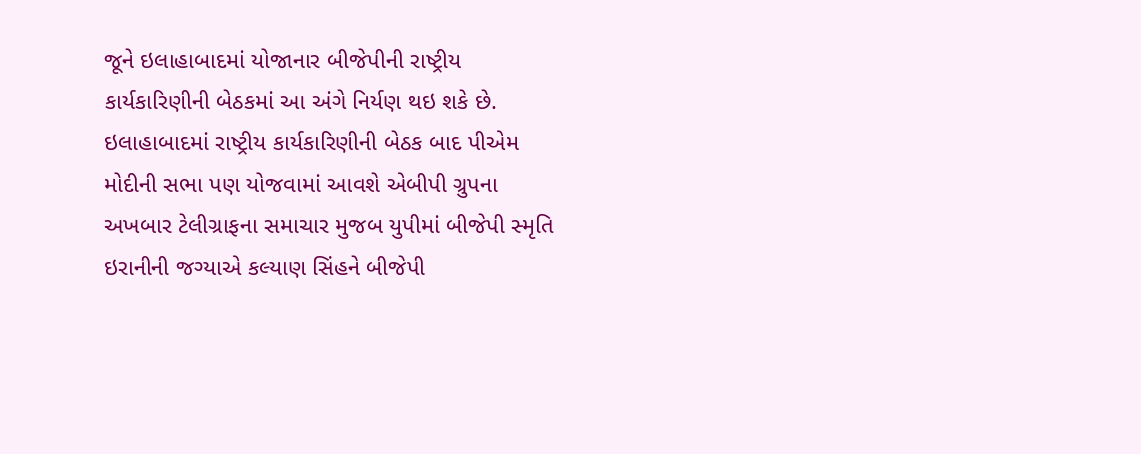જૂને ઇલાહાબાદમાં યોજાનાર બીજેપીની રાષ્ટ્રીય કાર્યકારિણીની બેઠકમાં આ અંગે નિર્યણ થઇ શકે છે. ઇલાહાબાદમાં રાષ્ટ્રીય કાર્યકારિણીની બેઠક બાદ પીએમ મોદીની સભા પણ યોજવામાં આવશે એબીપી ગ્રુપના અખબાર ટેલીગ્રાફના સમાચાર મુજબ યુપીમાં બીજેપી સ્મૃતિ ઇરાનીની જગ્યાએ કલ્યાણ સિંહને બીજેપી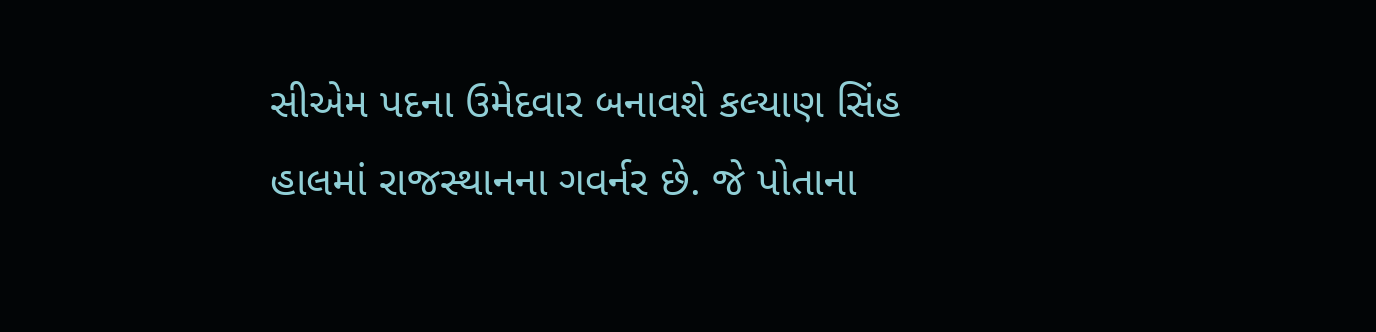સીએમ પદના ઉમેદવાર બનાવશે કલ્યાણ સિંહ હાલમાં રાજસ્થાનના ગવર્નર છે. જે પોતાના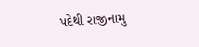પદેથી રાજીનામુ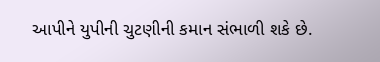આપીને યુપીની ચુટણીની કમાન સંભાળી શકે છે.